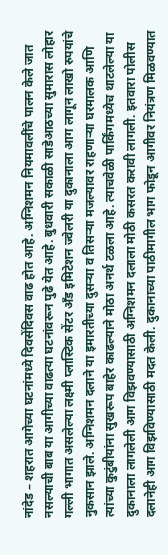नांदेड – शहरात आगेच्या घटनांमध्ये दिवसेंदिवस वाढ होत आहे. अग्निशमन नियमावलींचे पालन केले जात नसल्याची बाब या आगीच्या वाढत्या घटनांवरून पुढे येत आहे. बुधवारी सकाळी साडेआठच्या सुमारास लोहार गल्ली भागात असलेल्या लक्ष्मी प्लास्टिक सेंटर अँड इमिटेशन ज्वेलरी या दुकानाला आग लागून लाखो रुपयांचे नुकसान झाले. अग्निशमन दलाने या इमारतीच्या दुसऱ्या व तिसऱ्या मजल्यावर राहणाऱ्या घरमालक आणि त्यांच्या कुटुंबीयांना सुखरूप बाहेर काढल्याने मोठा अनर्थ टळला आहे. त्याचवेळी पार्किंगमध्येच थाटलेल्या या दुकानाला लागलेली आग विझवण्यासाठी अग्निशमन दलाला मोठी कसरत करावी लागली. इतवारा पोलीस दलानेही आग विझविण्यासाठी मदत केली. दुकानाच्या पाठीमागील भाग फोडून आगीवर नियंत्रण मिळवण्यात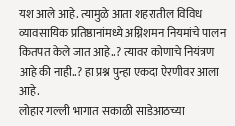यश आले आहे. त्यामुळे आता शहरातील विविध व्यावसायिक प्रतिष्ठानांमध्ये अग्निशमन नियमांचे पालन कितपत केले जात आहे..? त्यावर कोणाचे नियंत्रण आहे की नाही..? हा प्रश्न पुन्हा एकदा ऐरणीवर आला आहे.
लोहार गल्ली भागात सकाळी साडेआठच्या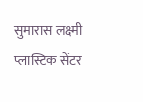सुमारास लक्ष्मी प्लास्टिक सेंटर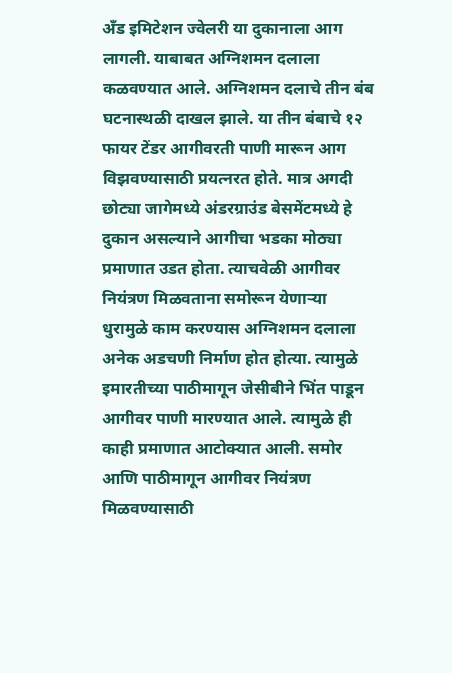अँड इमिटेशन ज्वेलरी या दुकानाला आग लागली. याबाबत अग्निशमन दलाला कळवण्यात आले. अग्निशमन दलाचे तीन बंब घटनास्थळी दाखल झाले. या तीन बंबाचे १२ फायर टेंडर आगीवरती पाणी मारून आग विझवण्यासाठी प्रयत्नरत होते. मात्र अगदी छोट्या जागेमध्ये अंडरग्राउंड बेसमेंटमध्ये हे दुकान असल्याने आगीचा भडका मोठ्या प्रमाणात उडत होता. त्याचवेळी आगीवर नियंत्रण मिळवताना समोरून येणाऱ्या धुरामुळे काम करण्यास अग्निशमन दलाला अनेक अडचणी निर्माण होत होत्या. त्यामुळे इमारतीच्या पाठीमागून जेसीबीने भिंत पाडून आगीवर पाणी मारण्यात आले. त्यामुळे ही काही प्रमाणात आटोक्यात आली. समोर आणि पाठीमागून आगीवर नियंत्रण मिळवण्यासाठी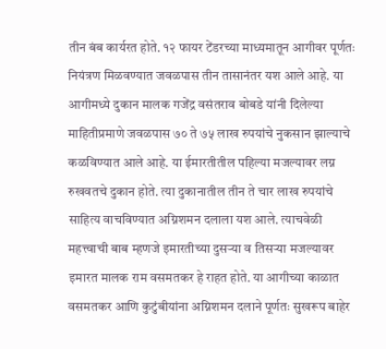तीन बंब कार्यरत होते. १२ फायर टेंडरच्या माध्यमातून आगीवर पूर्णतः नियंत्रण मिळवण्यात जवळपास तीन तासानंतर यश आले आहे. या आगीमध्ये दुकान मालक गजेंद्र वसंतराव बोबडे यांनी दिलेल्या माहितीप्रमाणे जवळपास ७० ते ७५ लाख रुपयांचे नुकसान झाल्याचे कळविण्यात आले आहे. या ईमारतीतील पहिल्या मजल्यावर लग्न रुखवतचे दुकान होते. त्या दुकानातील तीन ते चार लाख रुपयांचे साहित्य वाचविण्यात अग्निशमन दलाला यश आले. त्याचवेळी महत्त्वाची बाब म्हणजे इमारतीच्या दुसऱ्या व तिसऱ्या मजल्यावर इमारत मालक राम वसमतकर हे राहत होते. या आगीच्या काळात वसमतकर आणि कुटुंबीयांना अग्निशमन दलाने पूर्णतः सुखरूप बाहेर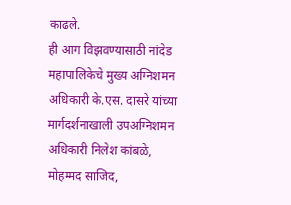काढले.
ही आग विझवण्यासाठी नांदेड महापालिकेचे मुख्य अग्निशमन अधिकारी के.एस. दासरे यांच्या मार्गदर्शनाखाली उपअग्निशमन अधिकारी निलेश कांबळे, मोहम्मद साजिद,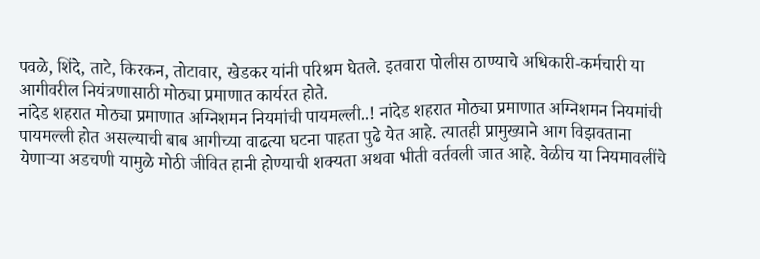पवळे, शिंदे, ताटे, किरकन, तोटावार, खेडकर यांनी परिश्रम घेतले. इतवारा पोलीस ठाण्याचे अधिकारी-कर्मचारी या आगीवरील नियंत्रणासाठी मोठ्या प्रमाणात कार्यरत होते.
नांदेड शहरात मोठ्या प्रमाणात अग्निशमन नियमांची पायमल्ली..! नांदेड शहरात मोठ्या प्रमाणात अग्निशमन नियमांची पायमल्ली होत असल्याची बाब आगीच्या वाढत्या घटना पाहता पुढे येत आहे. त्यातही प्रामुख्याने आग विझवताना येणाऱ्या अडचणी यामुळे मोठी जीवित हानी होण्याची शक्यता अथवा भीती वर्तवली जात आहे. वेळीच या नियमावलींचे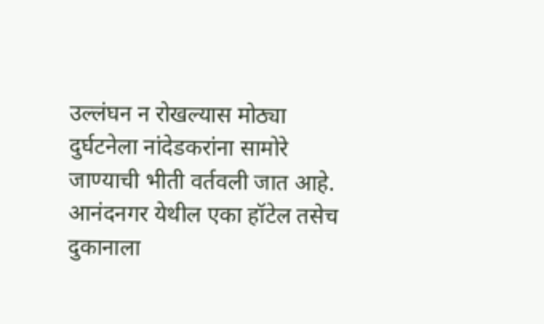उल्लंघन न रोखल्यास मोठ्या दुर्घटनेला नांदेडकरांना सामोरे जाण्याची भीती वर्तवली जात आहे. आनंदनगर येथील एका हॉटेल तसेच दुकानाला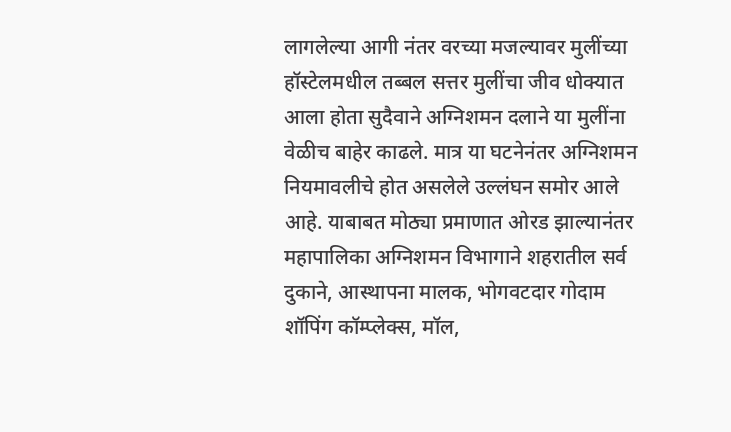लागलेल्या आगी नंतर वरच्या मजल्यावर मुलींच्या हॉस्टेलमधील तब्बल सत्तर मुलींचा जीव धोक्यात आला होता सुदैवाने अग्निशमन दलाने या मुलींना वेळीच बाहेर काढले. मात्र या घटनेनंतर अग्निशमन नियमावलीचे होत असलेले उल्लंघन समोर आले आहे. याबाबत मोठ्या प्रमाणात ओरड झाल्यानंतर महापालिका अग्निशमन विभागाने शहरातील सर्व दुकाने, आस्थापना मालक, भोगवटदार गोदाम शॉपिंग कॉम्प्लेक्स, मॉल,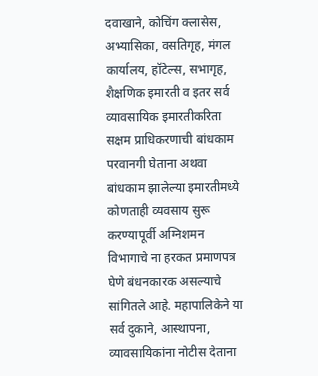दवाखाने, कोचिंग क्लासेस, अभ्यासिका, वसतिगृह, मंगल कार्यालय, हॉटेल्स, सभागृह, शैक्षणिक इमारती व इतर सर्व व्यावसायिक इमारतीकरिता सक्षम प्राधिकरणाची बांधकाम परवानगी घेताना अथवा बांधकाम झालेल्या इमारतीमध्ये कोणताही व्यवसाय सुरू करण्यापूर्वी अग्निशमन विभागाचे ना हरकत प्रमाणपत्र घेणे बंधनकारक असल्याचे सांगितले आहे. महापालिकेने या सर्व दुकाने, आस्थापना, व्यावसायिकांना नोटीस देताना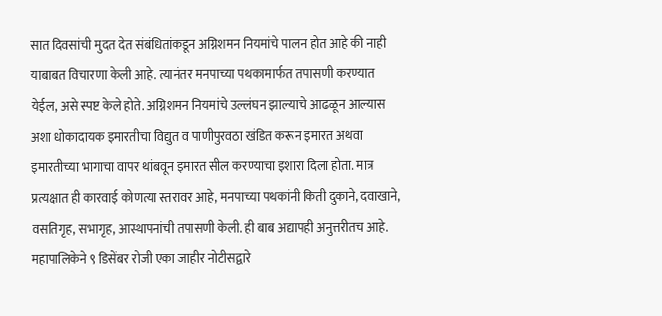सात दिवसांची मुदत देत संबंधितांकडून अग्निशमन नियमांचे पालन होत आहे की नाही याबाबत विचारणा केली आहे. त्यानंतर मनपाच्या पथकामार्फत तपासणी करण्यात येईल, असे स्पष्ट केले होते. अग्निशमन नियमांचे उल्लंघन झाल्याचे आढळून आल्यास अशा धोकादायक इमारतीचा विद्युत व पाणीपुरवठा खंडित करून इमारत अथवा इमारतीच्या भागाचा वापर थांबवून इमारत सील करण्याचा इशारा दिला होता. मात्र प्रत्यक्षात ही कारवाई कोणत्या स्तरावर आहे, मनपाच्या पथकांनी किती दुकाने, दवाखाने, वसतिगृह, सभागृह, आस्थापनांची तपासणी केली. ही बाब अद्यापही अनुत्तरीतच आहे. महापालिकेने ९ डिसेंबर रोजी एका जाहीर नोटीसद्वारे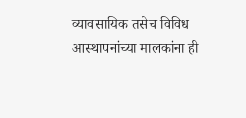व्यावसायिक तसेच विविध आस्थापनांच्या मालकांना ही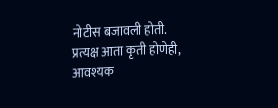नोटीस बजावली होती. प्रत्यक्ष आता कृती होणेही, आवश्यक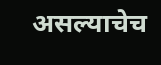असल्याचेच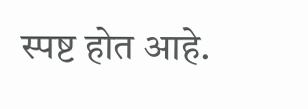स्पष्ट होत आहे.